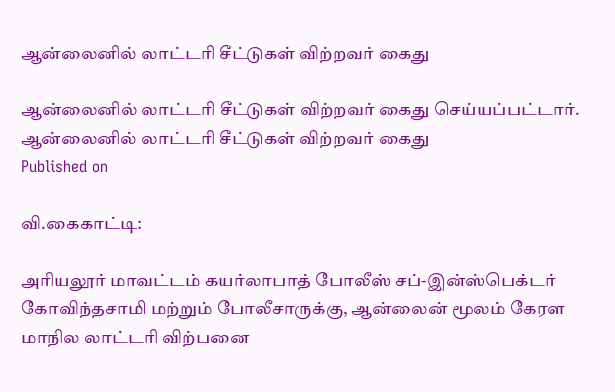ஆன்லைனில் லாட்டரி சீட்டுகள் விற்றவர் கைது

ஆன்லைனில் லாட்டரி சீட்டுகள் விற்றவர் கைது செய்யப்பட்டார்.
ஆன்லைனில் லாட்டரி சீட்டுகள் விற்றவர் கைது
Published on

வி.கைகாட்டி:

அரியலூர் மாவட்டம் கயர்லாபாத் போலீஸ் சப்-இன்ஸ்பெக்டர் கோவிந்தசாமி மற்றும் போலீசாருக்கு, ஆன்லைன் மூலம் கேரள மாநில லாட்டரி விற்பனை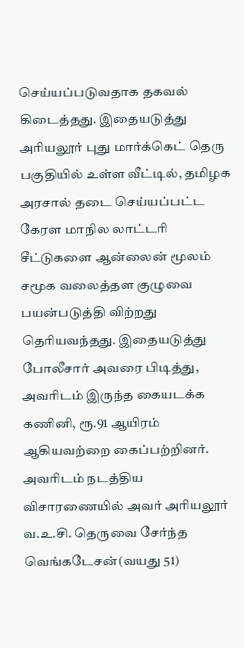செய்யப்படுவதாக தகவல் கிடைத்தது. இதையடுத்து அரியலூர் புது மார்க்கெட் தெரு பகுதியில் உள்ள வீட்டில், தமிழக அரசால் தடை செய்யப்பட்ட கேரள மாநில லாட்டரி சீட்டுகளை ஆன்லைன் மூலம் சமூக வலைத்தள குழுவை பயன்படுத்தி விற்றது தெரியவந்தது. இதையடுத்து போலீசார் அவரை பிடித்து, அவரிடம் இருந்த கையடக்க கணினி, ரூ.91 ஆயிரம் ஆகியவற்றை கைப்பற்றினர். அவரிடம் நடத்திய விசாரணையில் அவர் அரியலூர் வ.உ.சி. தெருவை சேர்ந்த வெங்கடேசன்(வயது 51)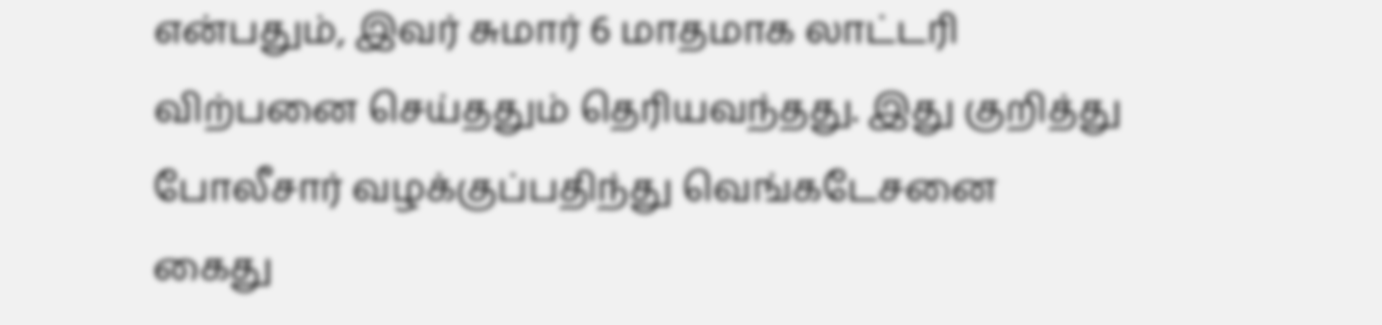என்பதும், இவர் சுமார் 6 மாதமாக லாட்டரி விற்பனை செய்ததும் தெரியவந்தது. இது குறித்து போலீசார் வழக்குப்பதிந்து வெங்கடேசனை கைது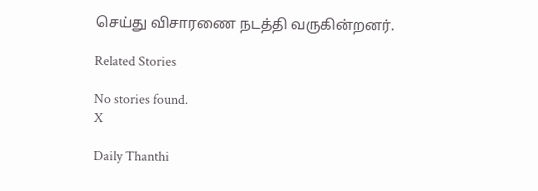செய்து விசாரணை நடத்தி வருகின்றனர்.

Related Stories

No stories found.
X

Daily Thanthi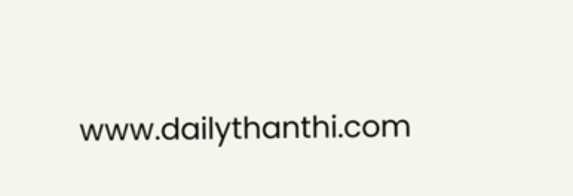www.dailythanthi.com